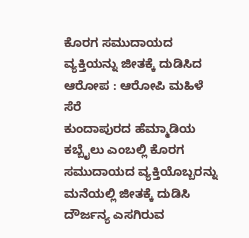ಕೊರಗ ಸಮುದಾಯದ ವ್ಯಕ್ತಿಯನ್ನು ಜೀತಕ್ಕೆ ದುಡಿಸಿದ ಆರೋಪ : ಆರೋಪಿ ಮಹಿಳೆ ಸೆರೆ
ಕುಂದಾಪುರದ ಹೆಮ್ಮಾಡಿಯ ಕಬ್ಬೈಲು ಎಂಬಲ್ಲಿ ಕೊರಗ ಸಮುದಾಯದ ವ್ಯಕ್ತಿಯೊಬ್ಬರನ್ನು ಮನೆಯಲ್ಲಿ ಜೀತಕ್ಕೆ ದುಡಿಸಿ ದೌರ್ಜನ್ಯ ಎಸಗಿರುವ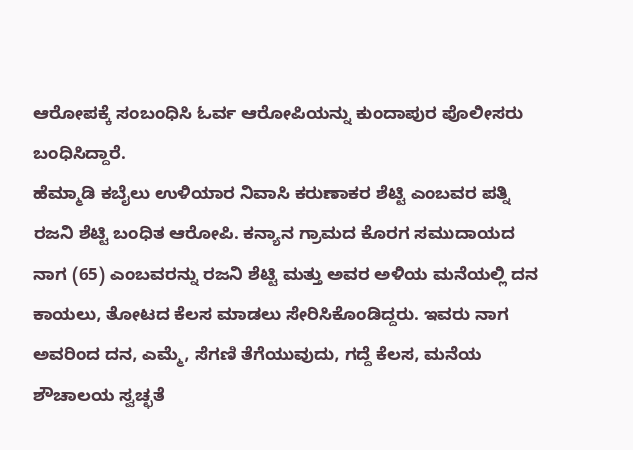ಆರೋಪಕ್ಕೆ ಸಂಬಂಧಿಸಿ ಓರ್ವ ಆರೋಪಿಯನ್ನು ಕುಂದಾಪುರ ಪೊಲೀಸರು ಬಂಧಿಸಿದ್ದಾರೆ.
ಹೆಮ್ಮಾಡಿ ಕಬೈಲು ಉಳಿಯಾರ ನಿವಾಸಿ ಕರುಣಾಕರ ಶೆಟ್ಟಿ ಎಂಬವರ ಪತ್ನಿ ರಜನಿ ಶೆಟ್ಟಿ ಬಂಧಿತ ಆರೋಪಿ. ಕನ್ಯಾನ ಗ್ರಾಮದ ಕೊರಗ ಸಮುದಾಯದ ನಾಗ (65) ಎಂಬವರನ್ನು ರಜನಿ ಶೆಟ್ಟಿ ಮತ್ತು ಅವರ ಅಳಿಯ ಮನೆಯಲ್ಲಿ ದನ ಕಾಯಲು, ತೋಟದ ಕೆಲಸ ಮಾಡಲು ಸೇರಿಸಿಕೊಂಡಿದ್ದರು. ಇವರು ನಾಗ ಅವರಿಂದ ದನ, ಎಮ್ಮೆ, ಸೆಗಣಿ ತೆಗೆಯುವುದು, ಗದ್ದೆ ಕೆಲಸ, ಮನೆಯ ಶೌಚಾಲಯ ಸ್ವಚ್ಛತೆ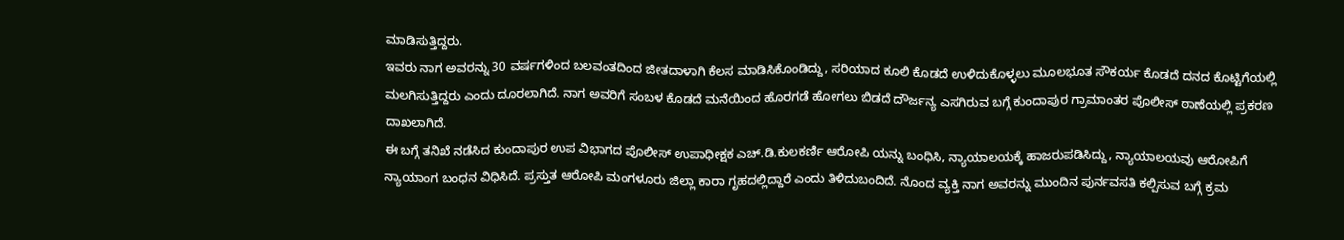ಮಾಡಿಸುತ್ತಿದ್ದರು.
ಇವರು ನಾಗ ಅವರನ್ನು 30 ವರ್ಷಗಳಿಂದ ಬಲವಂತದಿಂದ ಜೀತದಾಳಾಗಿ ಕೆಲಸ ಮಾಡಿಸಿಕೊಂಡಿದ್ದು, ಸರಿಯಾದ ಕೂಲಿ ಕೊಡದೆ ಉಳಿದುಕೊಳ್ಳಲು ಮೂಲಭೂತ ಸೌಕರ್ಯ ಕೊಡದೆ ದನದ ಕೊಟ್ಟಿಗೆಯಲ್ಲಿ ಮಲಗಿಸುತ್ತಿದ್ದರು ಎಂದು ದೂರಲಾಗಿದೆ. ನಾಗ ಅವರಿಗೆ ಸಂಬಳ ಕೊಡದೆ ಮನೆಯಿಂದ ಹೊರಗಡೆ ಹೋಗಲು ಬಿಡದೆ ದೌರ್ಜನ್ಯ ಎಸಗಿರುವ ಬಗ್ಗೆ ಕುಂದಾಪುರ ಗ್ರಾಮಾಂತರ ಪೊಲೀಸ್ ಠಾಣೆಯಲ್ಲಿ ಪ್ರಕರಣ ದಾಖಲಾಗಿದೆ.
ಈ ಬಗ್ಗೆ ತನಿಖೆ ನಡೆಸಿದ ಕುಂದಾಪುರ ಉಪ ವಿಭಾಗದ ಪೊಲೀಸ್ ಉಪಾಧೀಕ್ಷಕ ಎಚ್.ಡಿ.ಕುಲಕರ್ಣಿ ಆರೋಪಿ ಯನ್ನು ಬಂಧಿಸಿ, ನ್ಯಾಯಾಲಯಕ್ಕೆ ಹಾಜರುಪಡಿಸಿದ್ದು, ನ್ಯಾಯಾಲಯವು ಆರೋಪಿಗೆ ನ್ಯಾಯಾಂಗ ಬಂಧನ ವಿಧಿಸಿದೆ. ಪ್ರಸ್ತುತ ಆರೋಪಿ ಮಂಗಳೂರು ಜಿಲ್ಲಾ ಕಾರಾ ಗೃಹದಲ್ಲಿದ್ದಾರೆ ಎಂದು ತಿಳಿದುಬಂದಿದೆ. ನೊಂದ ವ್ಯಕ್ತಿ ನಾಗ ಅವರನ್ನು ಮುಂದಿನ ಪುರ್ನವಸತಿ ಕಲ್ಪಿಸುವ ಬಗ್ಗೆ ಕ್ರಮ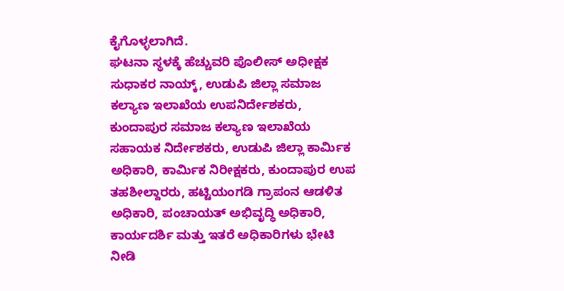ಕೈಗೊಳ್ಳಲಾಗಿದೆ.
ಘಟನಾ ಸ್ಥಳಕ್ಕೆ ಹೆಚ್ಚುವರಿ ಪೊಲೀಸ್ ಅಧೀಕ್ಷಕ ಸುಧಾಕರ ನಾಯ್ಕ್, ಉಡುಪಿ ಜಿಲ್ಲಾ ಸಮಾಜ ಕಲ್ಯಾಣ ಇಲಾಖೆಯ ಉಪನಿರ್ದೇಶಕರು, ಕುಂದಾಪುರ ಸಮಾಜ ಕಲ್ಯಾಣ ಇಲಾಖೆಯ ಸಹಾಯಕ ನಿರ್ದೇಶಕರು, ಉಡುಪಿ ಜಿಲ್ಲಾ ಕಾರ್ಮಿಕ ಅಧಿಕಾರಿ, ಕಾರ್ಮಿಕ ನಿರೀಕ್ಷಕರು, ಕುಂದಾಪುರ ಉಪ ತಹಶೀಲ್ದಾರರು, ಹಟ್ಟಿಯಂಗಡಿ ಗ್ರಾಪಂನ ಆಡಳಿತ ಅಧಿಕಾರಿ, ಪಂಚಾಯತ್ ಅಭಿವೃದ್ಧಿ ಅಧಿಕಾರಿ, ಕಾರ್ಯದರ್ಶಿ ಮತ್ತು ಇತರೆ ಅಧಿಕಾರಿಗಳು ಭೇಟಿ ನೀಡಿ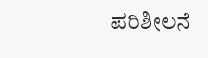ಪರಿಶೀಲನೆ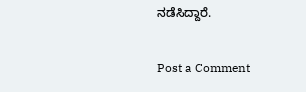ನಡೆಸಿದ್ದಾರೆ.

Post a Comment